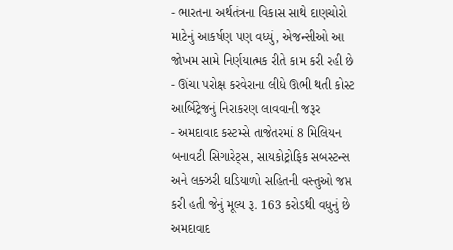- ભારતના અર્થતંત્રના વિકાસ સાથે દાણચોરો માટેનું આકર્ષણ પણ વધ્યું, એજન્સીઓ આ જોખમ સામે નિર્ણયાત્મક રીતે કામ કરી રહી છે
- ઊંચા પરોક્ષ કરવેરાના લીધે ઊભી થતી કોસ્ટ આર્બિટ્રેજનું નિરાકરણ લાવવાની જરૂર
- અમદાવાદ કસ્ટમ્સે તાજેતરમાં 8 મિલિયન બનાવટી સિગારેટ્સ, સાયકોટ્રોફિક સબસ્ટન્સ અને લક્ઝરી ઘડિયાળો સહિતની વસ્તુઓ જપ્ત કરી હતી જેનું મૂલ્ય રૂ. 163 કરોડથી વધુનું છે
અમદાવાદ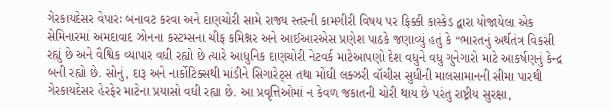ગેરકાયદેસર વેપારઃ બનાવટ કરવા અને દાણચોરી સામે રાજ્ય સ્તરની કામગીરી વિષય પર ફિક્કી કાસ્કેડ દ્વારા યોજાયેલા એક સેમિનારમાં અમદાવાદ ઝોનના કસ્ટમ્સના ચીફ કમિશ્નર અને આઈઆરએસ પ્રણેશ પાઠકે જણાવ્યું હતું કે “ભારતનું અર્થતંત્ર વિકસી રહ્યું છે અને વૈશ્વિક વ્યાપાર વધી રહ્યો છે ત્યારે આધુનિક દાણચોરી નેટવર્ક માટેઆપણો દેશ વધુને વધુ ગુનેગારો માટે આકર્ષણનું કેન્દ્ર બની રહ્યો છે. સોનું, દારૂ અને નાર્કોટિક્સથી માંડીને સિગારેટ્સ તથા મોંઘી લક્ઝરી વૉચીસ સુધીની માલસામાનની સીમા પારથી ગેરકાયદેસર હેરફેર માટેના પ્રયાસો વધી રહ્યા છે. આ પ્રવૃત્તિઓમાં ન કેવળ જકાતની ચોરી થાય છે પરંતુ રાષ્ટ્રીય સુરક્ષા,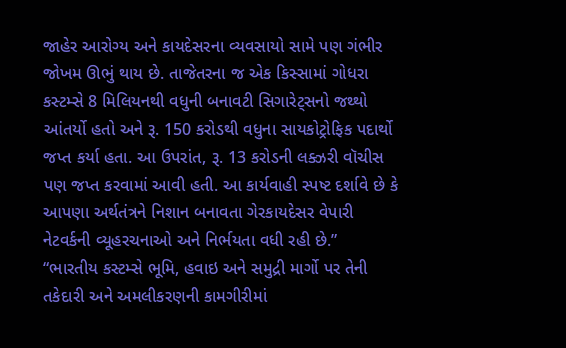જાહેર આરોગ્ય અને કાયદેસરના વ્યવસાયો સામે પણ ગંભીર જોખમ ઊભું થાય છે. તાજેતરના જ એક કિસ્સામાં ગોધરા કસ્ટમ્સે 8 મિલિયનથી વધુની બનાવટી સિગારેટ્સનો જથ્થો આંતર્યો હતો અને રૂ. 150 કરોડથી વધુના સાયકોટ્રોફિક પદાર્થો જપ્ત કર્યા હતા. આ ઉપરાંત, રૂ. 13 કરોડની લક્ઝરી વૉચીસ પણ જપ્ત કરવામાં આવી હતી. આ કાર્યવાહી સ્પષ્ટ દર્શાવે છે કે આપણા અર્થતંત્રને નિશાન બનાવતા ગેરકાયદેસર વેપારી નેટવર્કની વ્યૂહરચનાઓ અને નિર્ભયતા વધી રહી છે.”
“ભારતીય કસ્ટમ્સે ભૂમિ, હવાઇ અને સમુદ્રી માર્ગો પર તેની તકેદારી અને અમલીકરણની કામગીરીમાં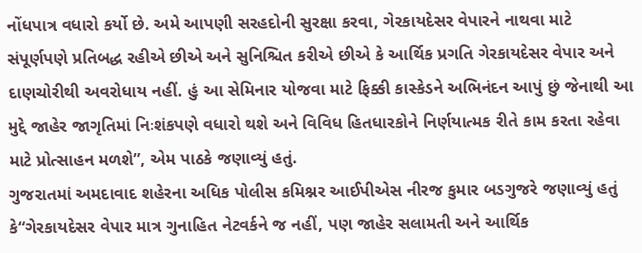નોંધપાત્ર વધારો કર્યો છે. અમે આપણી સરહદોની સુરક્ષા કરવા, ગેરકાયદેસર વેપારને નાથવા માટે સંપૂર્ણપણે પ્રતિબદ્ધ રહીએ છીએ અને સુનિશ્ચિત કરીએ છીએ કે આર્થિક પ્રગતિ ગેરકાયદેસર વેપાર અને દાણચોરીથી અવરોધાય નહીં. હું આ સેમિનાર યોજવા માટે ફિક્કી કાસ્કેડને અભિનંદન આપું છું જેનાથી આ મુદ્દે જાહેર જાગૃતિમાં નિઃશંકપણે વધારો થશે અને વિવિધ હિતધારકોને નિર્ણયાત્મક રીતે કામ કરતા રહેવા માટે પ્રોત્સાહન મળશે”, એમ પાઠકે જણાવ્યું હતું.
ગુજરાતમાં અમદાવાદ શહેરના અધિક પોલીસ કમિશ્નર આઈપીએસ નીરજ કુમાર બડગુજરે જણાવ્યું હતું કે“ગેરકાયદેસર વેપાર માત્ર ગુનાહિત નેટવર્કને જ નહીં, પણ જાહેર સલામતી અને આર્થિક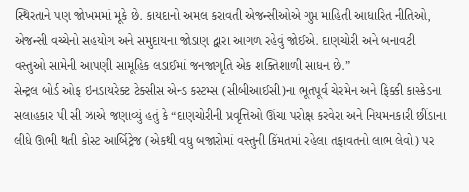સ્થિરતાને પણ જોખમમાં મૂકે છે. કાયદાનો અમલ કરાવતી એજન્સીઓએ ગુપ્ત માહિતી આધારિત નીતિઓ, એજન્સી વચ્ચેનો સહયોગ અને સમુદાયના જોડાણ દ્વારા આગળ રહેવું જોઈએ. દાણચોરી અને બનાવટી વસ્તુઓ સામેની આપણી સામૂહિક લડાઈમાં જનજાગૃતિ એક શક્તિશાળી સાધન છે.”
સેન્ટ્રલ બોર્ડ ઓફ ઇનડાયરેક્ટ ટેક્સીસ એન્ડ કસ્ટમ્સ (સીબીઆઈસી)ના ભૂતપૂર્વ ચેરમેન અને ફિક્કી કાસ્કેડના સલાહકાર પી સી ઝાએ જણાવ્યું હતું કે “દાણચોરીની પ્રવૃત્તિઓ ઊંચા પરોક્ષ કરવેરા અને નિયમનકારી છીંડાના લીધે ઊભી થતી કોસ્ટ આર્બિટ્રેજ (એકથી વધુ બજારોમાં વસ્તુની કિંમતમાં રહેલા તફાવતનો લાભ લેવો) પર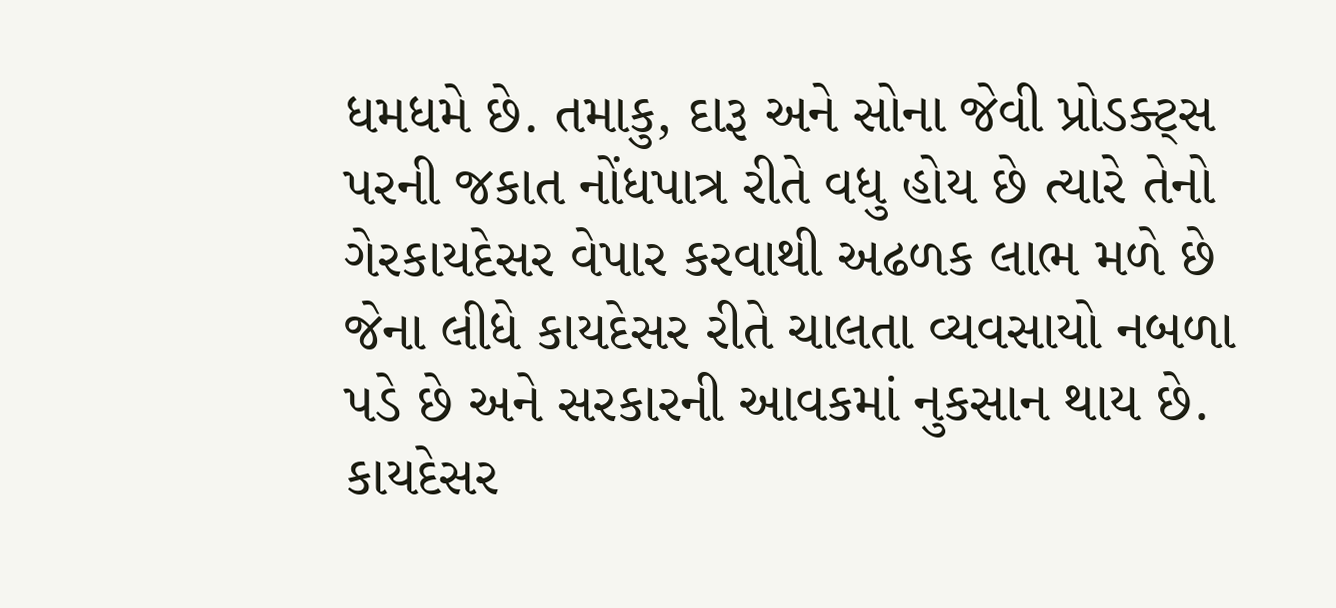ધમધમે છે. તમાકુ, દારૂ અને સોના જેવી પ્રોડક્ટ્સ પરની જકાત નોંધપાત્ર રીતે વધુ હોય છે ત્યારે તેનો ગેરકાયદેસર વેપાર કરવાથી અઢળક લાભ મળે છે જેના લીધે કાયદેસર રીતે ચાલતા વ્યવસાયો નબળા પડે છે અને સરકારની આવકમાં નુકસાન થાય છે. કાયદેસર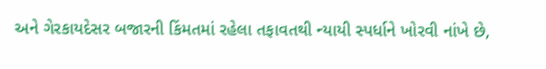અને ગેરકાયદેસર બજારની કિંમતમાં રહેલા તફાવતથી ન્યાયી સ્પર્ધાને ખોરવી નાંખે છે,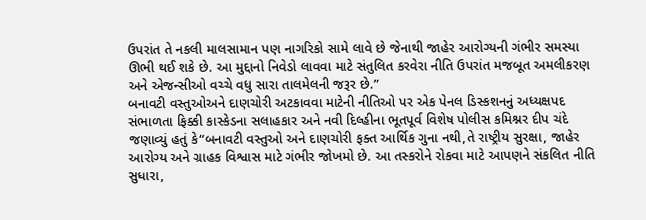ઉપરાંત તે નકલી માલસામાન પણ નાગરિકો સામે લાવે છે જેનાથી જાહેર આરોગ્યની ગંભીર સમસ્યા ઊભી થઈ શકે છે. આ મુદ્દાનો નિવેડો લાવવા માટે સંતુલિત કરવેરા નીતિ ઉપરાંત મજબૂત અમલીકરણ અને એજન્સીઓ વચ્ચે વધુ સારા તાલમેલની જરૂર છે.”
બનાવટી વસ્તુઓઅને દાણચોરી અટકાવવા માટેની નીતિઓ પર એક પેનલ ડિસ્કશનનું અધ્યક્ષપદ સંભાળતા ફિક્કી કાસ્કેડના સલાહકાર અને નવી દિલ્હીના ભૂતપૂર્વ વિશેષ પોલીસ કમિશ્નર દીપ ચંદે જણાવ્યું હતું કે“બનાવટી વસ્તુઓ અને દાણચોરી ફક્ત આર્થિક ગુના નથી,તે રાષ્ટ્રીય સુરક્ષા, જાહેર આરોગ્ય અને ગ્રાહક વિશ્વાસ માટે ગંભીર જોખમો છે. આ તસ્કરોને રોકવા માટે આપણને સંકલિત નીતિ સુધારા,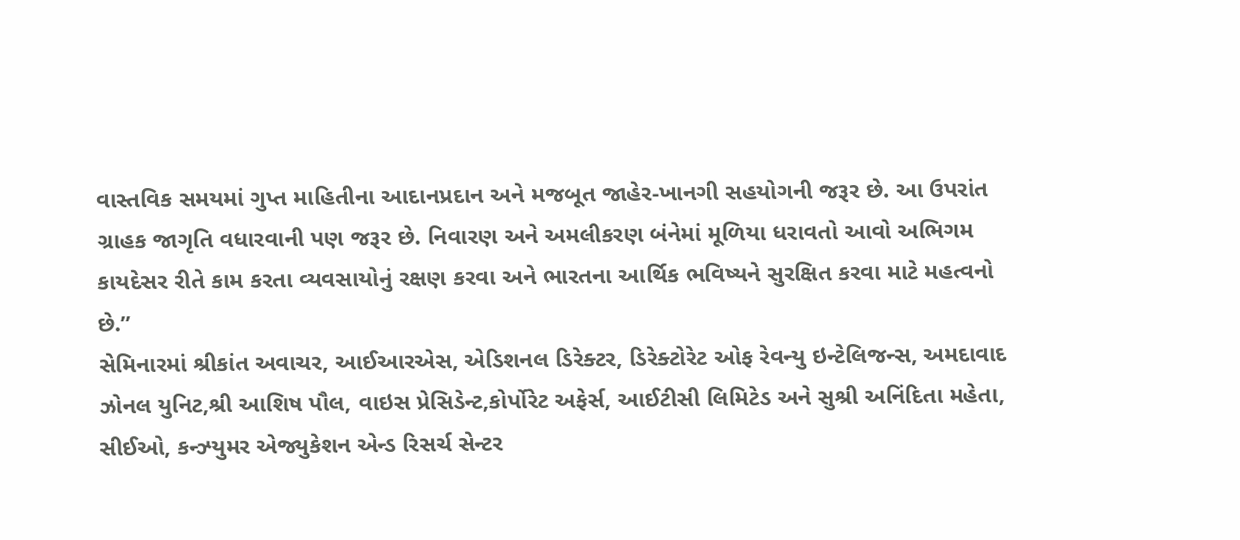વાસ્તવિક સમયમાં ગુપ્ત માહિતીના આદાનપ્રદાન અને મજબૂત જાહેર-ખાનગી સહયોગની જરૂર છે. આ ઉપરાંત ગ્રાહક જાગૃતિ વધારવાની પણ જરૂર છે. નિવારણ અને અમલીકરણ બંનેમાં મૂળિયા ધરાવતો આવો અભિગમ કાયદેસર રીતે કામ કરતા વ્યવસાયોનું રક્ષણ કરવા અને ભારતના આર્થિક ભવિષ્યને સુરક્ષિત કરવા માટે મહત્વનો છે.”
સેમિનારમાં શ્રીકાંત અવાચર, આઈઆરએસ, એડિશનલ ડિરેક્ટર, ડિરેક્ટોરેટ ઓફ રેવન્યુ ઇન્ટેલિજન્સ, અમદાવાદ ઝોનલ યુનિટ,શ્રી આશિષ પૌલ, વાઇસ પ્રેસિડેન્ટ,કોર્પોરેટ અફેર્સ, આઈટીસી લિમિટેડ અને સુશ્રી અનિંદિતા મહેતા, સીઈઓ, કન્ઝ્યુમર એજ્યુકેશન એન્ડ રિસર્ચ સેન્ટર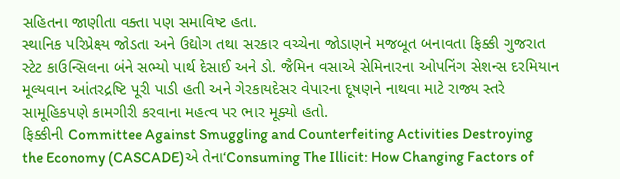સહિતના જાણીતા વક્તા પણ સમાવિષ્ટ હતા.
સ્થાનિક પરિપ્રેક્ષ્ય જોડતા અને ઉદ્યોગ તથા સરકાર વચ્ચેના જોડાણને મજબૂત બનાવતા ફિક્કી ગુજરાત સ્ટેટ કાઉન્સિલના બંને સભ્યો પાર્થ દેસાઈ અને ડો. જૈમિન વસાએ સેમિનારના ઓપનિંગ સેશન્સ દરમિયાન મૂલ્યવાન આંતરદ્રષ્ટિ પૂરી પાડી હતી અને ગેરકાયદેસર વેપારના દૂષણને નાથવા માટે રાજ્ય સ્તરે સામૂહિકપણે કામગીરી કરવાના મહત્વ પર ભાર મૂક્યો હતો.
ફિક્કીની Committee Against Smuggling and Counterfeiting Activities Destroying the Economy (CASCADE)એ તેના‘Consuming The Illicit: How Changing Factors of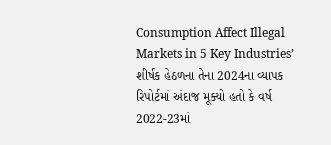Consumption Affect Illegal Markets in 5 Key Industries’ શીર્ષક હેઠળના તેના 2024ના વ્યાપક રિપોર્ટમાં અંદાજ મૂક્યો હતો કે વર્ષ 2022-23માં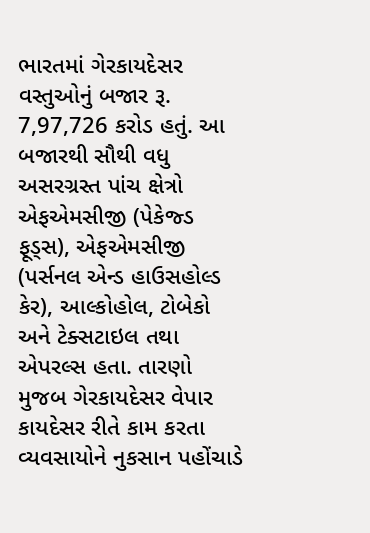ભારતમાં ગેરકાયદેસર વસ્તુઓનું બજાર રૂ. 7,97,726 કરોડ હતું. આ બજારથી સૌથી વધુ અસરગ્રસ્ત પાંચ ક્ષેત્રો એફએમસીજી (પેકેજ્ડ ફૂડ્સ), એફએમસીજી (પર્સનલ એન્ડ હાઉસહોલ્ડ કેર), આલ્કોહોલ, ટોબેકો અને ટેક્સટાઇલ તથા એપરલ્સ હતા. તારણો મુજબ ગેરકાયદેસર વેપાર કાયદેસર રીતે કામ કરતા વ્યવસાયોને નુકસાન પહોંચાડે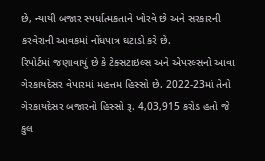છે, ન્યાયી બજાર સ્પર્ધાત્મકતાને ખોરવે છે અને સરકારની કરવેરાની આવકમાં નોંધપાત્ર ઘટાડો કરે છે.
રિપોર્ટમાં જણાવાયું છે કે ટેક્સટાઇલ્સ અને એપરલ્સનો આવા ગેરકાયદેસર વેપારમાં મહત્તમ હિસ્સો છે. 2022-23માં તેનો ગેરકાયદેસર બજારનો હિસ્સો રૂ. 4,03,915 કરોડ હતો જે કુલ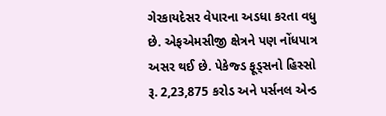ગેરકાયદેસર વેપારના અડધા કરતા વધુ છે. એફએમસીજી ક્ષેત્રને પણ નોંધપાત્ર અસર થઈ છે. પેકેજ્ડ ફૂડ્સનો હિસ્સો રૂ. 2,23,875 કરોડ અને પર્સનલ એન્ડ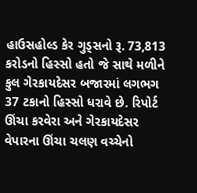હાઉસહોલ્ડ કેર ગુડ્સનો રૂ. 73,813 કરોડનો હિસ્સો હતો જે સાથે મળીને કુલ ગેરકાયદેસર બજારમાં લગભગ 37 ટકાનો હિસ્સો ધરાવે છે. રિપોર્ટ ઊંચા કરવેરા અને ગેરકાયદેસર વેપારના ઊંચા ચલણ વચ્ચેનો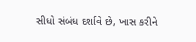સીધો સંબંધ દર્શાવે છે, ખાસ કરીને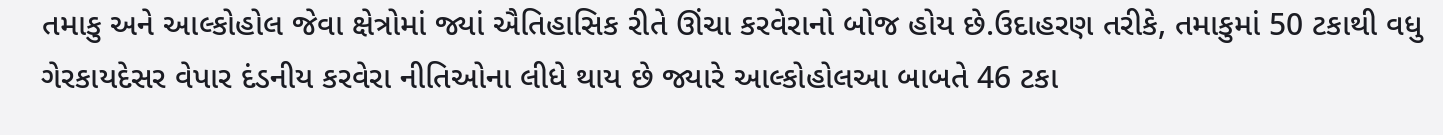તમાકુ અને આલ્કોહોલ જેવા ક્ષેત્રોમાં જ્યાં ઐતિહાસિક રીતે ઊંચા કરવેરાનો બોજ હોય છે.ઉદાહરણ તરીકે, તમાકુમાં 50 ટકાથી વધુ ગેરકાયદેસર વેપાર દંડનીય કરવેરા નીતિઓના લીધે થાય છે જ્યારે આલ્કોહોલઆ બાબતે 46 ટકા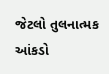જેટલો તુલનાત્મક આંકડો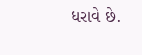ધરાવે છે.